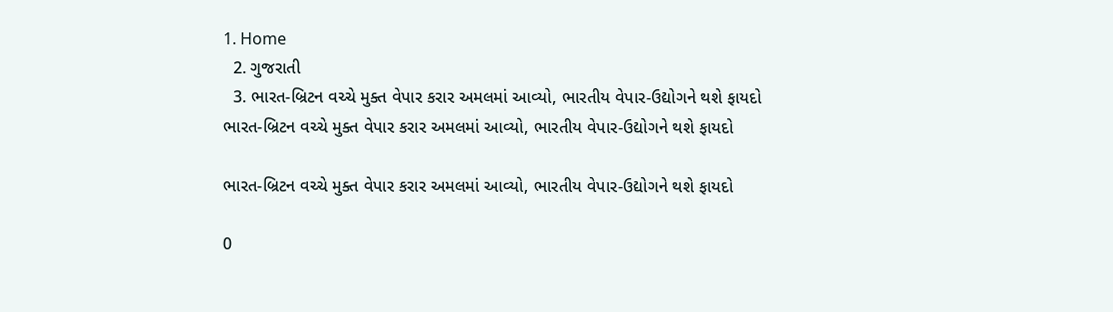1. Home
  2. ગુજરાતી
  3. ભારત-બ્રિટન વચ્ચે મુક્ત વેપાર કરાર અમલમાં આવ્યો, ભારતીય વેપાર-ઉદ્યોગને થશે ફાયદો
ભારત-બ્રિટન વચ્ચે મુક્ત વેપાર કરાર અમલમાં આવ્યો, ભારતીય વેપાર-ઉદ્યોગને થશે ફાયદો

ભારત-બ્રિટન વચ્ચે મુક્ત વેપાર કરાર અમલમાં આવ્યો, ભારતીય વેપાર-ઉદ્યોગને થશે ફાયદો

0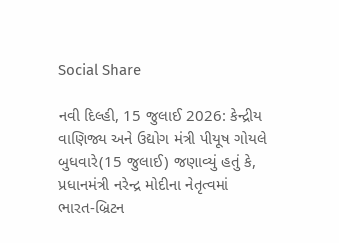Social Share

નવી દિલ્હી, 15 જુલાઈ 2026: કેન્દ્રીય વાણિજ્ય અને ઉદ્યોગ મંત્રી પીયૂષ ગોયલે બુધવારે(15 જુલાઈ) જણાવ્યું હતું કે, પ્રધાનમંત્રી નરેન્દ્ર મોદીના નેતૃત્વમાં ભારત-બ્રિટન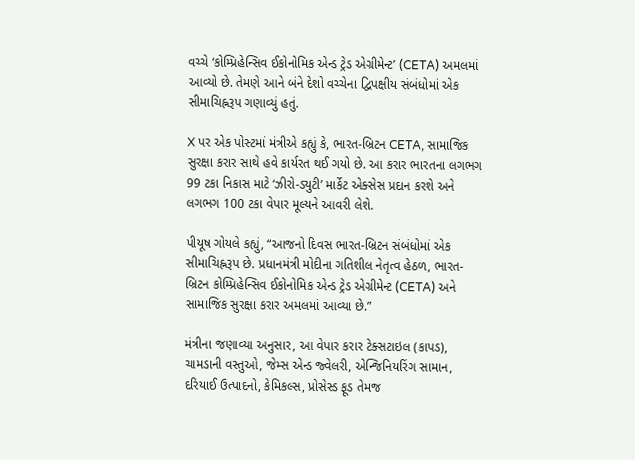વચ્ચે ‘કોમ્પ્રિહેન્સિવ ઈકોનોમિક એન્ડ ટ્રેડ એગ્રીમેન્ટ’ (CETA) અમલમાં આવ્યો છે. તેમણે આને બંને દેશો વચ્ચેના દ્વિપક્ષીય સંબંધોમાં એક સીમાચિહ્નરૂપ ગણાવ્યું હતું.

X પર એક પોસ્ટમાં મંત્રીએ કહ્યું કે, ભારત-બ્રિટન CETA, સામાજિક સુરક્ષા કરાર સાથે હવે કાર્યરત થઈ ગયો છે. આ કરાર ભારતના લગભગ 99 ટકા નિકાસ માટે ‘ઝીરો-ડ્યુટી’ માર્કેટ એક્સેસ પ્રદાન કરશે અને લગભગ 100 ટકા વેપાર મૂલ્યને આવરી લેશે.

પીયૂષ ગોયલે કહ્યું, “આજનો દિવસ ભારત-બ્રિટન સંબંધોમાં એક સીમાચિહ્નરૂપ છે. પ્રધાનમંત્રી મોદીના ગતિશીલ નેતૃત્વ હેઠળ, ભારત-બ્રિટન કોમ્પ્રિહેન્સિવ ઈકોનોમિક એન્ડ ટ્રેડ એગ્રીમેન્ટ (CETA) અને સામાજિક સુરક્ષા કરાર અમલમાં આવ્યા છે.”

મંત્રીના જણાવ્યા અનુસાર, આ વેપાર કરાર ટેક્સટાઇલ (કાપડ), ચામડાની વસ્તુઓ, જેમ્સ એન્ડ જ્વેલરી, એન્જિનિયરિંગ સામાન, દરિયાઈ ઉત્પાદનો, કેમિકલ્સ, પ્રોસેસ્ડ ફૂડ તેમજ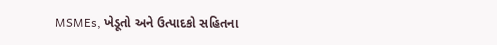MSMEs, ખેડૂતો અને ઉત્પાદકો સહિતના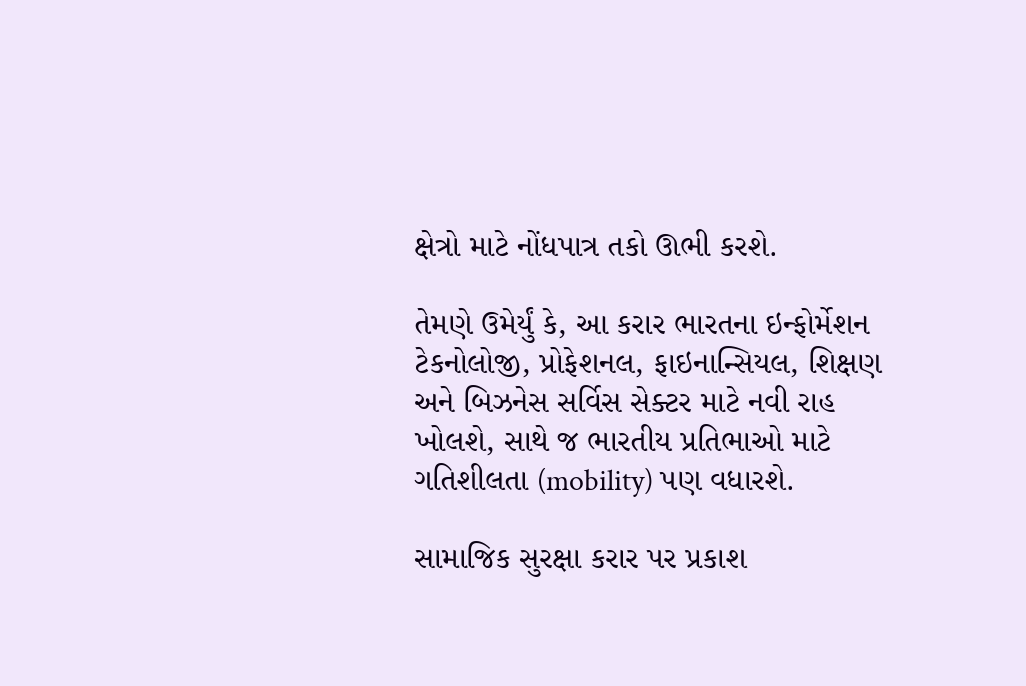ક્ષેત્રો માટે નોંધપાત્ર તકો ઊભી કરશે.

તેમણે ઉમેર્યું કે, આ કરાર ભારતના ઇન્ફોર્મેશન ટેકનોલોજી, પ્રોફેશનલ, ફાઇનાન્સિયલ, શિક્ષણ અને બિઝનેસ સર્વિસ સેક્ટર માટે નવી રાહ ખોલશે, સાથે જ ભારતીય પ્રતિભાઓ માટે ગતિશીલતા (mobility) પણ વધારશે.

સામાજિક સુરક્ષા કરાર પર પ્રકાશ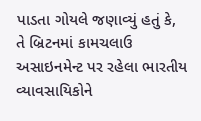પાડતા ગોયલે જણાવ્યું હતું કે, તે બ્રિટનમાં કામચલાઉ અસાઇનમેન્ટ પર રહેલા ભારતીય વ્યાવસાયિકોને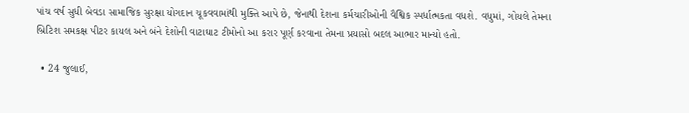પાંચ વર્ષ સુધી બેવડા સામાજિક સુરક્ષા યોગદાન ચૂકવવામાંથી મુક્તિ આપે છે, જેનાથી દેશના કર્મચારીઓની વૈશ્વિક સ્પર્ધાત્મકતા વધશે. વધુમાં, ગોયલે તેમના બ્રિટિશ સમકક્ષ પીટર કાયલ અને બંને દેશોની વાટાઘાટ ટીમોનો આ કરાર પૂર્ણ કરવાના તેમના પ્રયાસો બદલ આભાર માન્યો હતો.

  • 24 જુલાઈ,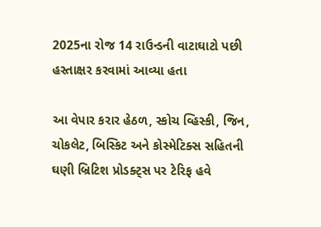2025ના રોજ 14 રાઉન્ડની વાટાઘાટો પછી હસ્તાક્ષર કરવામાં આવ્યા હતા

આ વેપાર કરાર હેઠળ, સ્કોચ વ્હિસ્કી, જિન, ચોકલેટ, બિસ્કિટ અને કોસ્મેટિક્સ સહિતની ઘણી બ્રિટિશ પ્રોડક્ટ્સ પર ટેરિફ હવે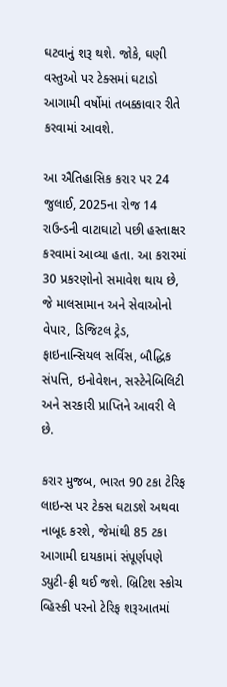ઘટવાનું શરૂ થશે. જોકે, ઘણી વસ્તુઓ પર ટેક્સમાં ઘટાડો આગામી વર્ષોમાં તબક્કાવાર રીતે કરવામાં આવશે.

આ ઐતિહાસિક કરાર પર 24 જુલાઈ, 2025ના રોજ 14 રાઉન્ડની વાટાઘાટો પછી હસ્તાક્ષર કરવામાં આવ્યા હતા. આ કરારમાં 30 પ્રકરણોનો સમાવેશ થાય છે, જે માલસામાન અને સેવાઓનો વેપાર, ડિજિટલ ટ્રેડ, ફાઇનાન્સિયલ સર્વિસ, બૌદ્ધિક સંપત્તિ, ઇનોવેશન, સસ્ટેનેબિલિટી અને સરકારી પ્રાપ્તિને આવરી લે છે.

કરાર મુજબ, ભારત 90 ટકા ટેરિફ લાઇન્સ પર ટેક્સ ઘટાડશે અથવા નાબૂદ કરશે, જેમાંથી 85 ટકા આગામી દાયકામાં સંપૂર્ણપણે ડ્યુટી-ફ્રી થઈ જશે. બ્રિટિશ સ્કોચ વ્હિસ્કી પરનો ટેરિફ શરૂઆતમાં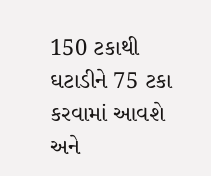150 ટકાથી ઘટાડીને 75 ટકા કરવામાં આવશે અને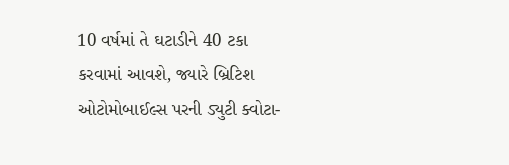10 વર્ષમાં તે ઘટાડીને 40 ટકા કરવામાં આવશે, જ્યારે બ્રિટિશ ઓટોમોબાઈલ્સ પરની ડ્યુટી ક્વોટા-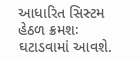આધારિત સિસ્ટમ હેઠળ ક્રમશઃ ઘટાડવામાં આવશે.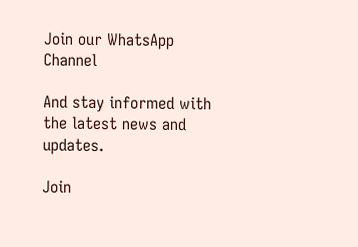Join our WhatsApp Channel

And stay informed with the latest news and updates.

Join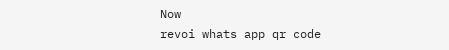Now
revoi whats app qr code